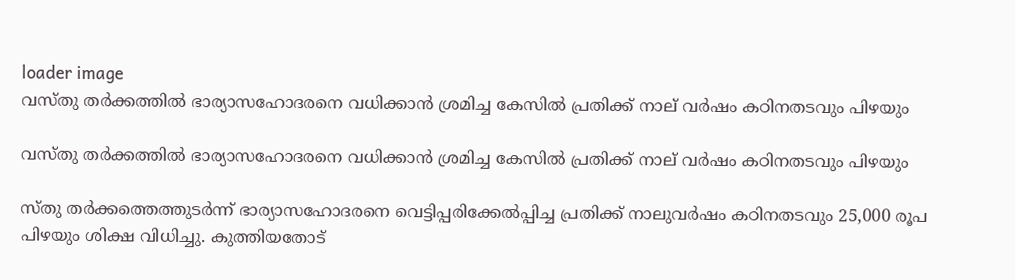loader image
വസ്തു തർക്കത്തിൽ ഭാര്യാസഹോദരനെ വധിക്കാൻ ശ്രമിച്ച കേസിൽ പ്രതിക്ക് നാല് വർഷം കഠിനതടവും പിഴയും‌

വസ്തു തർക്കത്തിൽ ഭാര്യാസഹോദരനെ വധിക്കാൻ ശ്രമിച്ച കേസിൽ പ്രതിക്ക് നാല് വർഷം കഠിനതടവും പിഴയും‌

സ്തു തർക്കത്തെത്തുടർന്ന് ഭാര്യാസഹോദരനെ വെട്ടിപ്പരിക്കേൽപ്പിച്ച പ്രതിക്ക് നാലുവർഷം കഠിനതടവും 25,000 രൂപ പിഴയും ശിക്ഷ വിധിച്ചു. കുത്തിയതോട്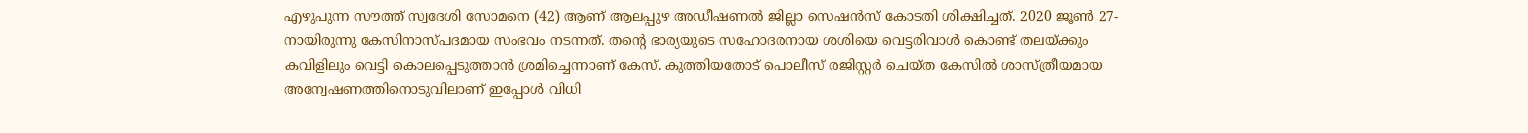എഴുപുന്ന സൗത്ത് സ്വദേശി സോമനെ (42) ആണ് ആലപ്പുഴ അഡീഷണൽ ജില്ലാ സെഷൻസ് കോടതി ശിക്ഷിച്ചത്. 2020 ജൂൺ 27-നായിരുന്നു കേസിനാസ്പദമായ സംഭവം നടന്നത്. തന്റെ ഭാര്യയുടെ സഹോദരനായ ശശിയെ വെട്ടരിവാൾ കൊണ്ട് തലയ്ക്കും കവിളിലും വെട്ടി കൊലപ്പെടുത്താൻ ശ്രമിച്ചെന്നാണ് കേസ്. കുത്തിയതോട് പൊലീസ് രജിസ്റ്റർ ചെയ്ത കേസിൽ ശാസ്ത്രീയമായ അന്വേഷണത്തിനൊടുവിലാണ് ഇപ്പോൾ വിധി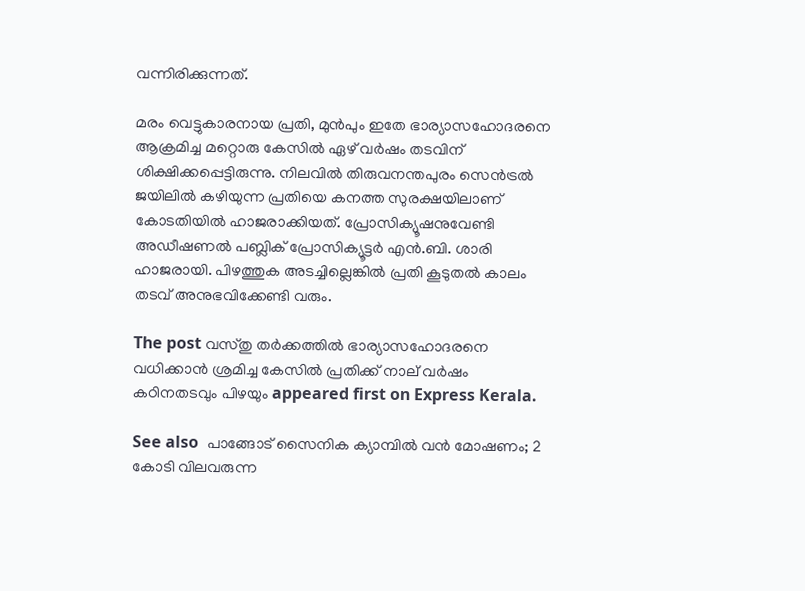വന്നിരിക്കുന്നത്.

മരം വെട്ടുകാരനായ പ്രതി, മുൻപും ഇതേ ഭാര്യാസഹോദരനെ ആക്രമിച്ച മറ്റൊരു കേസിൽ ഏഴ് വർഷം തടവിന് ശിക്ഷിക്കപ്പെട്ടിരുന്നു. നിലവിൽ തിരുവനന്തപുരം സെൻട്രൽ ജയിലിൽ കഴിയുന്ന പ്രതിയെ കനത്ത സുരക്ഷയിലാണ് കോടതിയിൽ ഹാജരാക്കിയത്. പ്രോസിക്യൂഷനുവേണ്ടി അഡീഷണൽ പബ്ലിക് പ്രോസിക്യൂട്ടർ എൻ.ബി. ശാരി ഹാജരായി. പിഴത്തുക അടച്ചില്ലെങ്കിൽ പ്രതി കൂടുതൽ കാലം തടവ് അനുഭവിക്കേണ്ടി വരും.

The post വസ്തു തർക്കത്തിൽ ഭാര്യാസഹോദരനെ വധിക്കാൻ ശ്രമിച്ച കേസിൽ പ്രതിക്ക് നാല് വർഷം കഠിനതടവും പിഴയും‌ appeared first on Express Kerala.

See also  പാങ്ങോട് സൈനിക ക്യാമ്പിൽ വൻ മോഷണം; 2 കോടി വിലവരുന്ന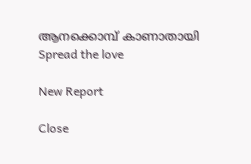ആനക്കൊമ്പ് കാണാതായി
Spread the love

New Report

Close